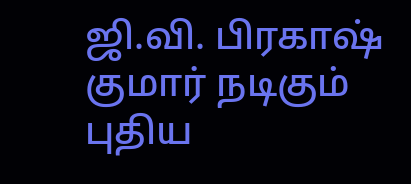ஜி.வி. பிரகாஷ் குமார் நடிகும் புதிய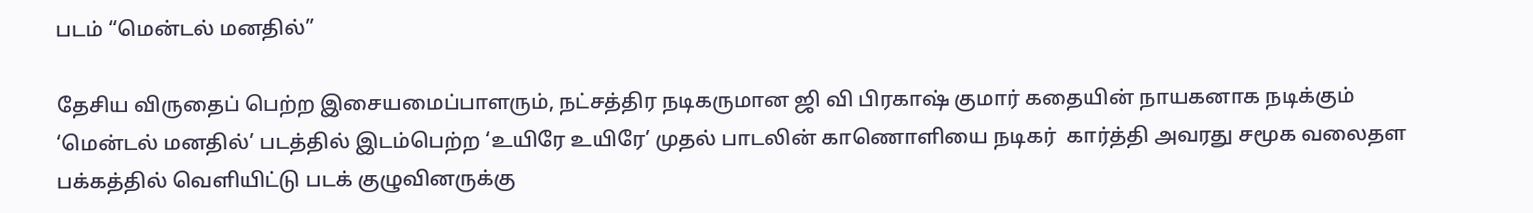படம் “மென்டல் மனதில்”

தேசிய விருதைப் பெற்ற இசையமைப்பாளரும், நட்சத்திர நடிகருமான ஜி வி பிரகாஷ் குமார் கதையின் நாயகனாக நடிக்கும் ‘மென்டல் மனதில்’ படத்தில் இடம்பெற்ற ‘உயிரே உயிரே’ முதல் பாடலின் காணொளியை நடிகர்  கார்த்தி அவரது சமூக வலைதள பக்கத்தில் வெளியிட்டு படக் குழுவினருக்கு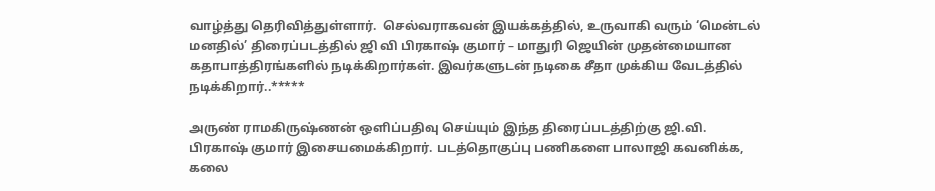வாழ்த்து தெரிவித்துள்ளார்.  செல்வராகவன் இயக்கத்தில், உருவாகி வரும் ‘மென்டல் மனதில்’ திரைப்படத்தில் ஜி வி பிரகாஷ் குமார் – மாதுரி ஜெயின் முதன்மையான கதாபாத்திரங்களில் நடிக்கிறார்கள். இவர்களுடன் நடிகை சீதா முக்கிய வேடத்தில் நடிக்கிறார்..*****

அருண் ராமகிருஷ்ணன் ஒளிப்பதிவு செய்யும் இந்த திரைப்படத்திற்கு ஜி.வி. பிரகாஷ் குமார் இசையமைக்கிறார். படத்தொகுப்பு பணிகளை பாலாஜி கவனிக்க, கலை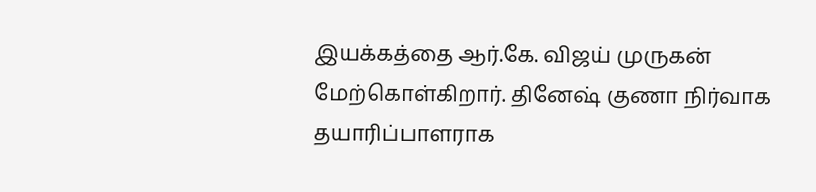இயக்கத்தை ஆர்.கே. விஜய் முருகன் மேற்கொள்கிறார். தினேஷ் குணா நிர்வாக தயாரிப்பாளராக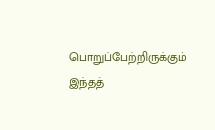பொறுப்பேற்றிருக்கும் இந்தத்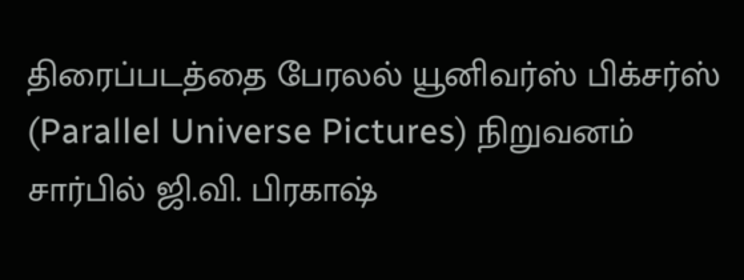திரைப்படத்தை பேரலல் யூனிவர்ஸ் பிக்சர்ஸ் (Parallel Universe Pictures) நிறுவனம் சார்பில் ஜி.வி. பிரகாஷ்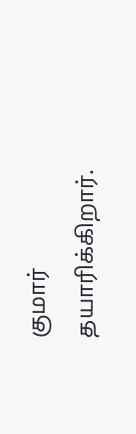குமார் தயாரிக்கிறார்.